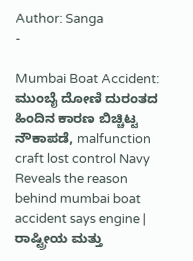Author: Sanga
-

Mumbai Boat Accident: ಮುಂಬೈ ದೋಣಿ ದುರಂತದ ಹಿಂದಿನ ಕಾರಣ ಬಿಚ್ಚಿಟ್ಟ ನೌಕಾಪಡೆ, malfunction craft lost control Navy Reveals the reason behind mumbai boat accident says engine | ರಾಷ್ಟ್ರೀಯ ಮತ್ತು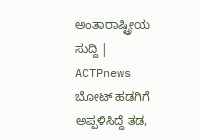ಅಂತಾರಾಷ್ಟ್ರೀಯ ಸುದ್ದಿ | ACTPnews
ಬೋಟ್ ಹಡಗಿಗೆ ಅಪ್ಪಳಿಸಿದ್ದೆ ತಡ,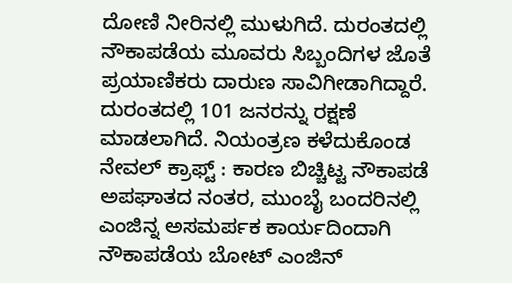ದೋಣಿ ನೀರಿನಲ್ಲಿ ಮುಳುಗಿದೆ. ದುರಂತದಲ್ಲಿ ನೌಕಾಪಡೆಯ ಮೂವರು ಸಿಬ್ಬಂದಿಗಳ ಜೊತೆ ಪ್ರಯಾಣಿಕರು ದಾರುಣ ಸಾವಿಗೀಡಾಗಿದ್ದಾರೆ. ದುರಂತದಲ್ಲಿ 101 ಜನರನ್ನು ರಕ್ಷಣೆ ಮಾಡಲಾಗಿದೆ. ನಿಯಂತ್ರಣ ಕಳೆದುಕೊಂಡ ನೇವಲ್ ಕ್ರಾಫ್ಟ್ : ಕಾರಣ ಬಿಚ್ಚಿಟ್ಟ ನೌಕಾಪಡೆ ಅಪಘಾತದ ನಂತರ, ಮುಂಬೈ ಬಂದರಿನಲ್ಲಿ ಎಂಜಿನ್ನ ಅಸಮರ್ಪಕ ಕಾರ್ಯದಿಂದಾಗಿ ನೌಕಾಪಡೆಯ ಬೋಟ್ ಎಂಜಿನ್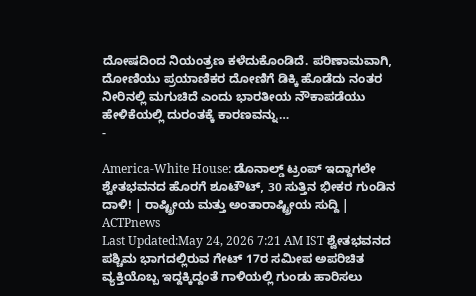ದೋಷದಿಂದ ನಿಯಂತ್ರಣ ಕಳೆದುಕೊಂಡಿದೆ. ಪರಿಣಾಮವಾಗಿ, ದೋಣಿಯು ಪ್ರಯಾಣಿಕರ ದೋಣಿಗೆ ಡಿಕ್ಕಿ ಹೊಡೆದು ನಂತರ ನೀರಿನಲ್ಲಿ ಮಗುಚಿದೆ ಎಂದು ಭಾರತೀಯ ನೌಕಾಪಡೆಯು ಹೇಳಿಕೆಯಲ್ಲಿ ದುರಂತಕ್ಕೆ ಕಾರಣವನ್ನು…
-

America-White House: ಡೊನಾಲ್ಡ್ ಟ್ರಂಪ್ ಇದ್ದಾಗಲೇ ಶ್ವೇತಭವನದ ಹೊರಗೆ ಶೂಟೌಟ್, 30 ಸುತ್ತಿನ ಭೀಕರ ಗುಂಡಿನ ದಾಳಿ! | ರಾಷ್ಟ್ರೀಯ ಮತ್ತು ಅಂತಾರಾಷ್ಟ್ರೀಯ ಸುದ್ದಿ | ACTPnews
Last Updated:May 24, 2026 7:21 AM IST ಶ್ವೇತಭವನದ ಪಶ್ಚಿಮ ಭಾಗದಲ್ಲಿರುವ ಗೇಟ್ 17ರ ಸಮೀಪ ಅಪರಿಚಿತ ವ್ಯಕ್ತಿಯೊಬ್ಬ ಇದ್ದಕ್ಕಿದ್ದಂತೆ ಗಾಳಿಯಲ್ಲಿ ಗುಂಡು ಹಾರಿಸಲು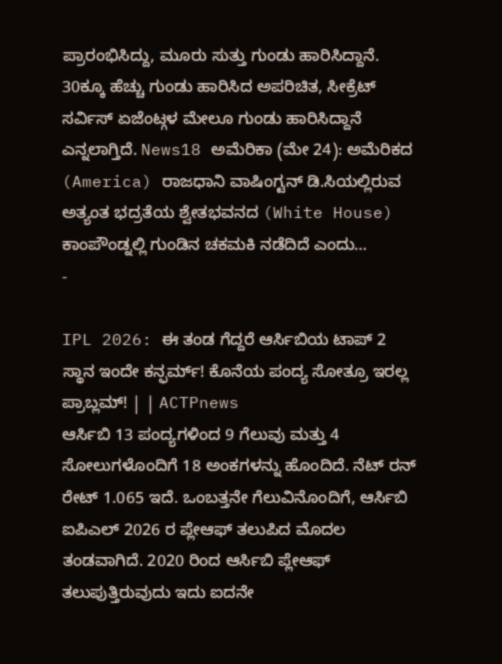ಪ್ರಾರಂಭಿಸಿದ್ದು, ಮೂರು ಸುತ್ತು ಗುಂಡು ಹಾರಿಸಿದ್ದಾನೆ. 30ಕ್ಕೂ ಹೆಚ್ಚು ಗುಂಡು ಹಾರಿಸಿದ ಅಪರಿಚಿತ, ಸೀಕ್ರೆಟ್ ಸರ್ವಿಸ್ ಏಜೆಂಟ್ಗಳ ಮೇಲೂ ಗುಂಡು ಹಾರಿಸಿದ್ದಾನೆ ಎನ್ನಲಾಗ್ತಿದೆ. News18 ಅಮೆರಿಕಾ (ಮೇ 24): ಅಮೆರಿಕದ (America) ರಾಜಧಾನಿ ವಾಷಿಂಗ್ಟನ್ ಡಿ.ಸಿಯಲ್ಲಿರುವ ಅತ್ಯಂತ ಭದ್ರತೆಯ ಶ್ವೇತಭವನದ (White House) ಕಾಂಪೌಂಡ್ನಲ್ಲಿ ಗುಂಡಿನ ಚಕಮಕಿ ನಡೆದಿದೆ ಎಂದು…
-

IPL 2026: ಈ ತಂಡ ಗೆದ್ದರೆ ಆರ್ಸಿಬಿಯ ಟಾಪ್ 2 ಸ್ಥಾನ ಇಂದೇ ಕನ್ಫರ್ಮ್! ಕೊನೆಯ ಪಂದ್ಯ ಸೋತ್ರೂ ಇರಲ್ಲ ಪ್ರಾಬ್ಲಮ್! | | ACTPnews
ಆರ್ಸಿಬಿ 13 ಪಂದ್ಯಗಳಿಂದ 9 ಗೆಲುವು ಮತ್ತು 4 ಸೋಲುಗಳೊಂದಿಗೆ 18 ಅಂಕಗಳನ್ನು ಹೊಂದಿದೆ. ನೆಟ್ ರನ್ ರೇಟ್ 1.065 ಇದೆ. ಒಂಬತ್ತನೇ ಗೆಲುವಿನೊಂದಿಗೆ, ಆರ್ಸಿಬಿ ಐಪಿಎಲ್ 2026 ರ ಪ್ಲೇಆಫ್ ತಲುಪಿದ ಮೊದಲ ತಂಡವಾಗಿದೆ. 2020 ರಿಂದ ಆರ್ಸಿಬಿ ಪ್ಲೇಆಫ್ ತಲುಪುತ್ತಿರುವುದು ಇದು ಐದನೇ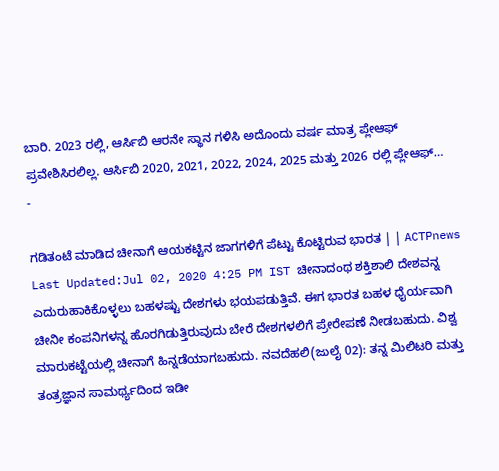ಬಾರಿ. 2023 ರಲ್ಲಿ, ಆರ್ಸಿಬಿ ಆರನೇ ಸ್ಥಾನ ಗಳಿಸಿ ಅದೊಂದು ವರ್ಷ ಮಾತ್ರ ಪ್ಲೇಆಫ್ ಪ್ರವೇಶಿಸಿರಲಿಲ್ಲ. ಆರ್ಸಿಬಿ 2020, 2021, 2022, 2024, 2025 ಮತ್ತು 2026 ರಲ್ಲಿ ಪ್ಲೇಆಫ್…
-

ಗಡಿತಂಟೆ ಮಾಡಿದ ಚೀನಾಗೆ ಆಯಕಟ್ಟಿನ ಜಾಗಗಳಿಗೆ ಪೆಟ್ಟು ಕೊಟ್ಟಿರುವ ಭಾರತ | | ACTPnews
Last Updated:Jul 02, 2020 4:25 PM IST ಚೀನಾದಂಥ ಶಕ್ತಿಶಾಲಿ ದೇಶವನ್ನ ಎದುರುಹಾಕಿಕೊಳ್ಳಲು ಬಹಳಷ್ಟು ದೇಶಗಳು ಭಯಪಡುತ್ತಿವೆ. ಈಗ ಭಾರತ ಬಹಳ ಧೈರ್ಯವಾಗಿ ಚೀನೀ ಕಂಪನಿಗಳನ್ನ ಹೊರಗಿಡುತ್ತಿರುವುದು ಬೇರೆ ದೇಶಗಳಲಿಗೆ ಪ್ರೇರೇಪಣೆ ನೀಡಬಹುದು. ವಿಶ್ವ ಮಾರುಕಟ್ಟೆಯಲ್ಲಿ ಚೀನಾಗೆ ಹಿನ್ನಡೆಯಾಗಬಹುದು. ನವದೆಹಲಿ(ಜುಲೈ 02): ತನ್ನ ಮಿಲಿಟರಿ ಮತ್ತು ತಂತ್ರಜ್ಞಾನ ಸಾಮರ್ಥ್ಯದಿಂದ ಇಡೀ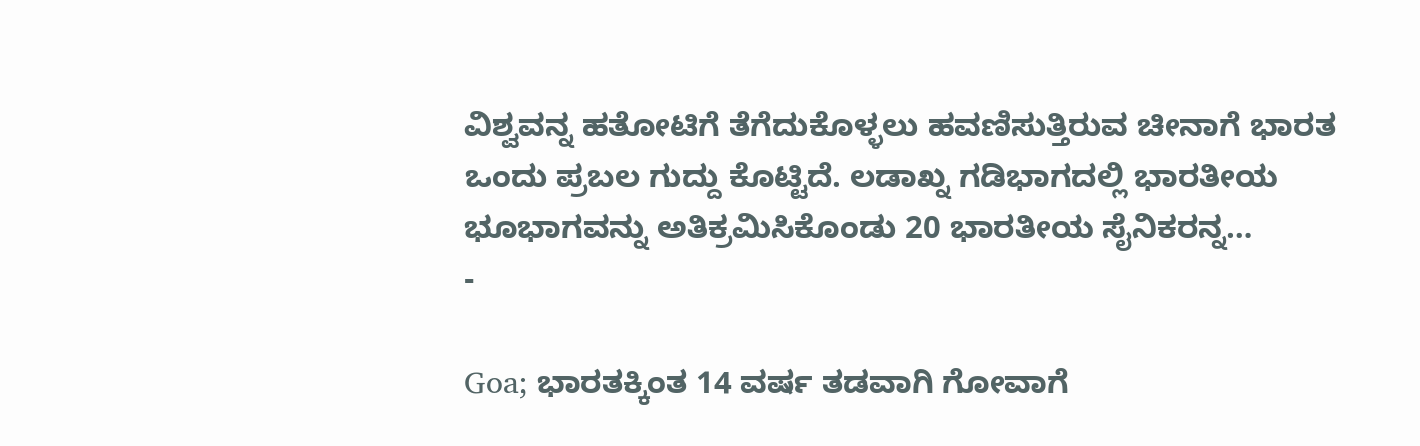ವಿಶ್ವವನ್ನ ಹತೋಟಿಗೆ ತೆಗೆದುಕೊಳ್ಳಲು ಹವಣಿಸುತ್ತಿರುವ ಚೀನಾಗೆ ಭಾರತ ಒಂದು ಪ್ರಬಲ ಗುದ್ದು ಕೊಟ್ಟಿದೆ. ಲಡಾಖ್ನ ಗಡಿಭಾಗದಲ್ಲಿ ಭಾರತೀಯ ಭೂಭಾಗವನ್ನು ಅತಿಕ್ರಮಿಸಿಕೊಂಡು 20 ಭಾರತೀಯ ಸೈನಿಕರನ್ನ…
-

Goa; ಭಾರತಕ್ಕಿಂತ 14 ವರ್ಷ ತಡವಾಗಿ ಗೋವಾಗೆ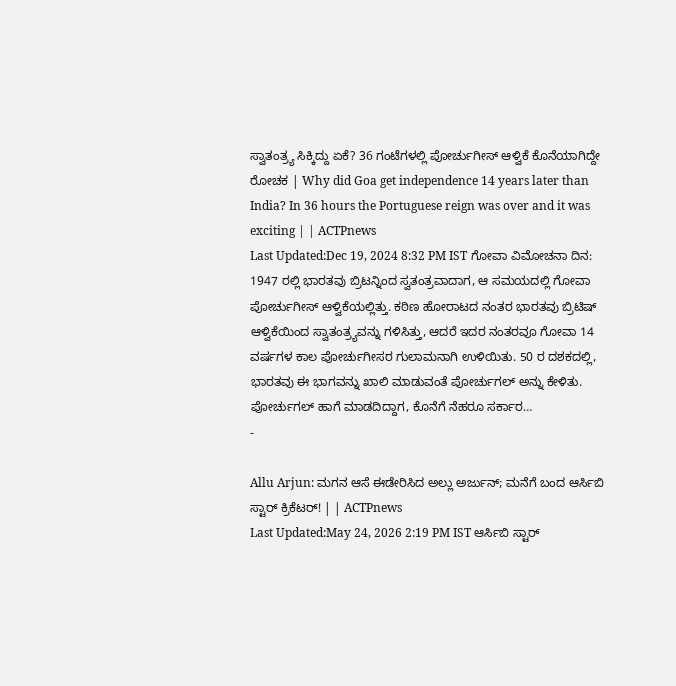ಸ್ವಾತಂತ್ರ್ಯ ಸಿಕ್ಕಿದ್ದು ಏಕೆ? 36 ಗಂಟೆಗಳಲ್ಲಿ ಪೋರ್ಚುಗೀಸ್ ಆಳ್ವಿಕೆ ಕೊನೆಯಾಗಿದ್ದೇ ರೋಚಕ | Why did Goa get independence 14 years later than India? In 36 hours the Portuguese reign was over and it was exciting | | ACTPnews
Last Updated:Dec 19, 2024 8:32 PM IST ಗೋವಾ ವಿಮೋಚನಾ ದಿನ: 1947 ರಲ್ಲಿ ಭಾರತವು ಬ್ರಿಟನ್ನಿಂದ ಸ್ವತಂತ್ರವಾದಾಗ, ಆ ಸಮಯದಲ್ಲಿ ಗೋವಾ ಪೋರ್ಚುಗೀಸ್ ಆಳ್ವಿಕೆಯಲ್ಲಿತ್ತು. ಕಠಿಣ ಹೋರಾಟದ ನಂತರ ಭಾರತವು ಬ್ರಿಟಿಷ್ ಆಳ್ವಿಕೆಯಿಂದ ಸ್ವಾತಂತ್ರ್ಯವನ್ನು ಗಳಿಸಿತ್ತು, ಆದರೆ ಇದರ ನಂತರವೂ ಗೋವಾ 14 ವರ್ಷಗಳ ಕಾಲ ಪೋರ್ಚುಗೀಸರ ಗುಲಾಮನಾಗಿ ಉಳಿಯಿತು. 50 ರ ದಶಕದಲ್ಲಿ, ಭಾರತವು ಈ ಭಾಗವನ್ನು ಖಾಲಿ ಮಾಡುವಂತೆ ಪೋರ್ಚುಗಲ್ ಅನ್ನು ಕೇಳಿತು. ಪೋರ್ಚುಗಲ್ ಹಾಗೆ ಮಾಡದಿದ್ದಾಗ, ಕೊನೆಗೆ ನೆಹರೂ ಸರ್ಕಾರ…
-

Allu Arjun: ಮಗನ ಆಸೆ ಈಡೇರಿಸಿದ ಅಲ್ಲು ಅರ್ಜುನ್; ಮನೆಗೆ ಬಂದ ಆರ್ಸಿಬಿ ಸ್ಟಾರ್ ಕ್ರಿಕೆಟರ್! | | ACTPnews
Last Updated:May 24, 2026 2:19 PM IST ಆರ್ಸಿಬಿ ಸ್ಟಾರ್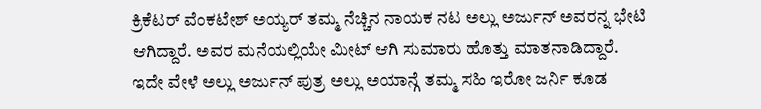ಕ್ರಿಕೆಟರ್ ವೆಂಕಟೇಶ್ ಅಯ್ಯರ್ ತಮ್ಮ ನೆಚ್ಚಿನ ನಾಯಕ ನಟ ಅಲ್ಲು ಅರ್ಜುನ್ ಅವರನ್ನ ಭೇಟಿ ಆಗಿದ್ದಾರೆ. ಅವರ ಮನೆಯಲ್ಲಿಯೇ ಮೀಟ್ ಆಗಿ ಸುಮಾರು ಹೊತ್ತು ಮಾತನಾಡಿದ್ದಾರೆ. ಇದೇ ವೇಳೆ ಅಲ್ಲು ಅರ್ಜುನ್ ಪುತ್ರ ಅಲ್ಲು ಅಯಾನ್ಗೆ ತಮ್ಮ ಸಹಿ ಇರೋ ಜರ್ನಿ ಕೂಡ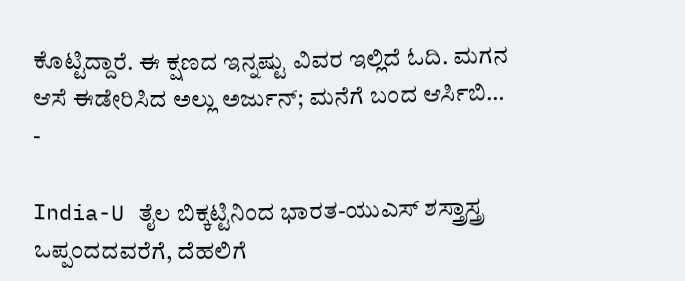ಕೊಟ್ಟಿದ್ದಾರೆ. ಈ ಕ್ಷಣದ ಇನ್ನಷ್ಟು ವಿವರ ಇಲ್ಲಿದೆ ಓದಿ. ಮಗನ ಆಸೆ ಈಡೇರಿಸಿದ ಅಲ್ಲು ಅರ್ಜುನ್; ಮನೆಗೆ ಬಂದ ಆರ್ಸಿಬಿ…
-

India-U ತೈಲ ಬಿಕ್ಕಟ್ಟಿನಿಂದ ಭಾರತ-ಯುಎಸ್ ಶಸ್ತ್ರಾಸ್ತ್ರ ಒಪ್ಪಂದದವರೆಗೆ, ದೆಹಲಿಗೆ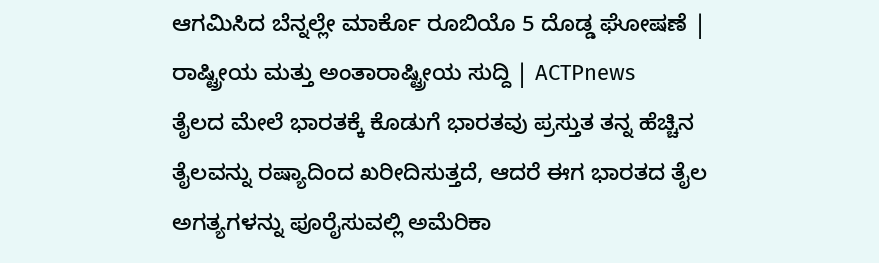ಆಗಮಿಸಿದ ಬೆನ್ನಲ್ಲೇ ಮಾರ್ಕೊ ರೂಬಿಯೊ 5 ದೊಡ್ಡ ಘೋಷಣೆ | ರಾಷ್ಟ್ರೀಯ ಮತ್ತು ಅಂತಾರಾಷ್ಟ್ರೀಯ ಸುದ್ದಿ | ACTPnews
ತೈಲದ ಮೇಲೆ ಭಾರತಕ್ಕೆ ಕೊಡುಗೆ ಭಾರತವು ಪ್ರಸ್ತುತ ತನ್ನ ಹೆಚ್ಚಿನ ತೈಲವನ್ನು ರಷ್ಯಾದಿಂದ ಖರೀದಿಸುತ್ತದೆ, ಆದರೆ ಈಗ ಭಾರತದ ತೈಲ ಅಗತ್ಯಗಳನ್ನು ಪೂರೈಸುವಲ್ಲಿ ಅಮೆರಿಕಾ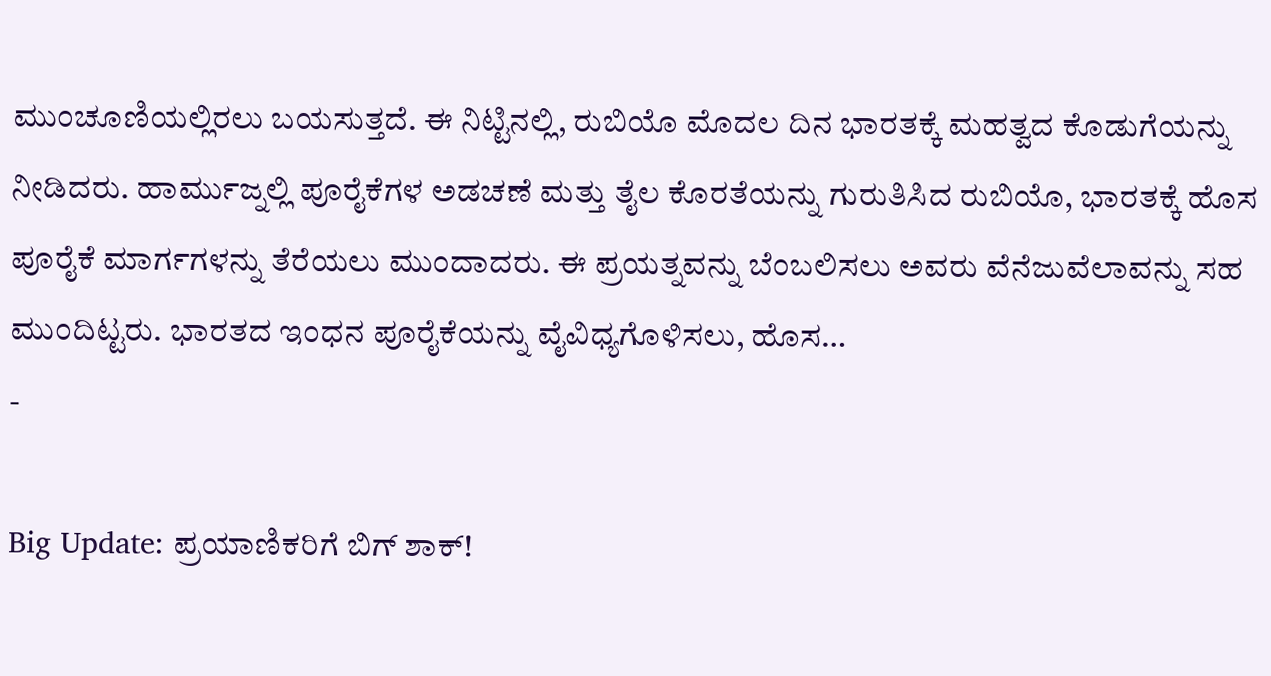ಮುಂಚೂಣಿಯಲ್ಲಿರಲು ಬಯಸುತ್ತದೆ. ಈ ನಿಟ್ಟಿನಲ್ಲಿ, ರುಬಿಯೊ ಮೊದಲ ದಿನ ಭಾರತಕ್ಕೆ ಮಹತ್ವದ ಕೊಡುಗೆಯನ್ನು ನೀಡಿದರು. ಹಾರ್ಮುಜ್ನಲ್ಲಿ ಪೂರೈಕೆಗಳ ಅಡಚಣೆ ಮತ್ತು ತೈಲ ಕೊರತೆಯನ್ನು ಗುರುತಿಸಿದ ರುಬಿಯೊ, ಭಾರತಕ್ಕೆ ಹೊಸ ಪೂರೈಕೆ ಮಾರ್ಗಗಳನ್ನು ತೆರೆಯಲು ಮುಂದಾದರು. ಈ ಪ್ರಯತ್ನವನ್ನು ಬೆಂಬಲಿಸಲು ಅವರು ವೆನೆಜುವೆಲಾವನ್ನು ಸಹ ಮುಂದಿಟ್ಟರು. ಭಾರತದ ಇಂಧನ ಪೂರೈಕೆಯನ್ನು ವೈವಿಧ್ಯಗೊಳಿಸಲು, ಹೊಸ…
-

Big Update: ಪ್ರಯಾಣಿಕರಿಗೆ ಬಿಗ್ ಶಾಕ್!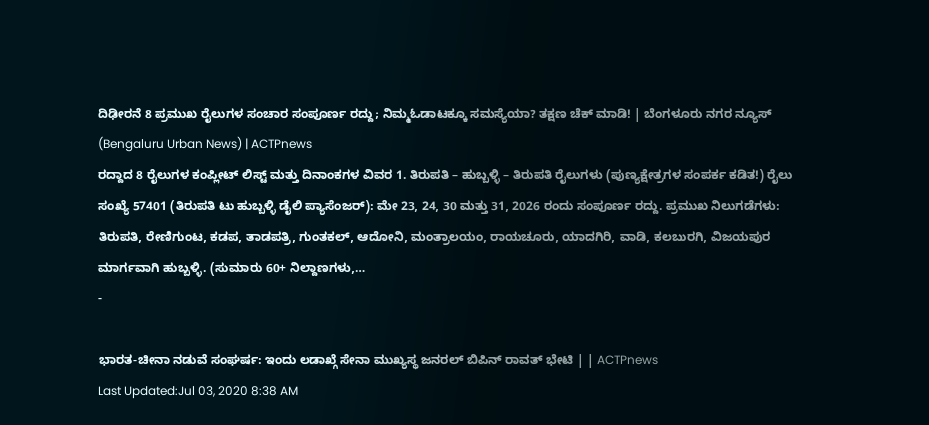ದಿಢೀರನೆ 8 ಪ್ರಮುಖ ರೈಲುಗಳ ಸಂಚಾರ ಸಂಪೂರ್ಣ ರದ್ದು; ನಿಮ್ಮಓಡಾಟಕ್ಕೂ ಸಮಸ್ಯೆಯಾ? ತಕ್ಷಣ ಚೆಕ್ ಮಾಡಿ! | ಬೆಂಗಳೂರು ನಗರ ನ್ಯೂಸ್ (Bengaluru Urban News) | ACTPnews
ರದ್ದಾದ 8 ರೈಲುಗಳ ಕಂಪ್ಲೀಟ್ ಲಿಸ್ಟ್ ಮತ್ತು ದಿನಾಂಕಗಳ ವಿವರ 1. ತಿರುಪತಿ – ಹುಬ್ಬಳ್ಳಿ – ತಿರುಪತಿ ರೈಲುಗಳು (ಪುಣ್ಯಕ್ಷೇತ್ರಗಳ ಸಂಪರ್ಕ ಕಡಿತ!) ರೈಲು ಸಂಖ್ಯೆ 57401 (ತಿರುಪತಿ ಟು ಹುಬ್ಬಳ್ಳಿ ಡೈಲಿ ಪ್ಯಾಸೆಂಜರ್): ಮೇ 23, 24, 30 ಮತ್ತು 31, 2026 ರಂದು ಸಂಪೂರ್ಣ ರದ್ದು. ಪ್ರಮುಖ ನಿಲುಗಡೆಗಳು: ತಿರುಪತಿ, ರೇಣಿಗುಂಟ, ಕಡಪ, ತಾಡಪತ್ರಿ, ಗುಂತಕಲ್, ಆದೋನಿ, ಮಂತ್ರಾಲಯಂ, ರಾಯಚೂರು, ಯಾದಗಿರಿ, ವಾಡಿ, ಕಲಬುರಗಿ, ವಿಜಯಪುರ ಮಾರ್ಗವಾಗಿ ಹುಬ್ಬಳ್ಳಿ. (ಸುಮಾರು 60+ ನಿಲ್ದಾಣಗಳು,…
-

ಭಾರತ-ಚೀನಾ ನಡುವೆ ಸಂಘರ್ಷ: ಇಂದು ಲಡಾಖ್ಗೆ ಸೇನಾ ಮುಖ್ಯಸ್ಥ ಜನರಲ್ ಬಿಪಿನ್ ರಾವತ್ ಭೇಟಿ | | ACTPnews
Last Updated:Jul 03, 2020 8:38 AM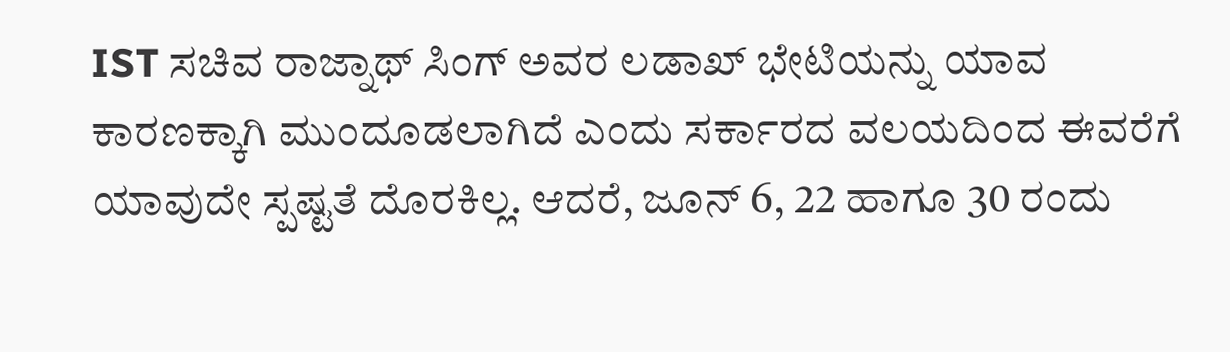IST ಸಚಿವ ರಾಜ್ನಾಥ್ ಸಿಂಗ್ ಅವರ ಲಡಾಖ್ ಭೇಟಿಯನ್ನು ಯಾವ ಕಾರಣಕ್ಕಾಗಿ ಮುಂದೂಡಲಾಗಿದೆ ಎಂದು ಸರ್ಕಾರದ ವಲಯದಿಂದ ಈವರೆಗೆ ಯಾವುದೇ ಸ್ಪಷ್ಟತೆ ದೊರಕಿಲ್ಲ. ಆದರೆ, ಜೂನ್ 6, 22 ಹಾಗೂ 30 ರಂದು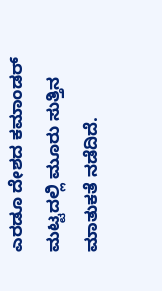ಎರಡೂ ದೇಶದ ಕಮಾಂಡರ್ ಮಟ್ಟದಲ್ಲಿ ಮೂರು ಸುತ್ತಿನ ಮಾತುಕತೆ ನಡೆದಿದೆ.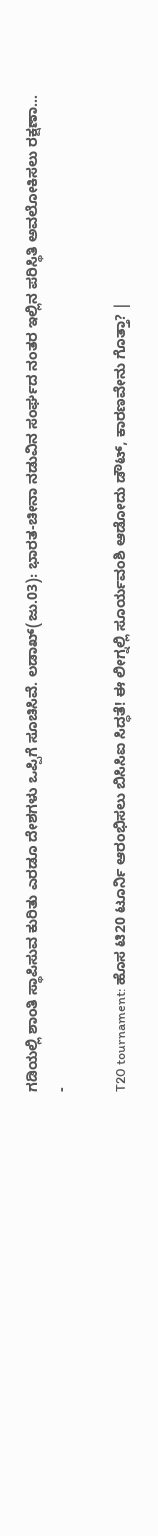ಗಡಿಯಲ್ಲಿ ಶಾಂತಿ ಸ್ಥಾಪಿಸುವ ಕುರಿತು ಎರಡೂ ದೇಶಗಳು ಒಪ್ಪಿಗೆ ಸೂಚಿಸಿವೆ. ಲಡಾಖ್(ಜು.03): ಭಾರತ-ಚೀನಾ ನಡುವಿನ ಸಂರ್ಘದ ನಂತರ ಇಲ್ಲಿನ ಪರಿಸ್ಥಿತಿ ಅವಲೋಕಿಸಲು ರಕ್ಷಣಾ…
-

T20 tournament: ಹೊಸ ಟಿ20 ಟೂರ್ನಿ ಆರಂಭಿಸಲು ಬಿಸಿಸಿಐ ಸಿದ್ಧತೆ! ಈ ಲೀಗ್ನಲ್ಲಿ ಸೂರ್ಯವಂಶಿ ಆಡೋದು ಡೌಟ್, ಕಾರಣವೇನು ಗೊತ್ತಾ? |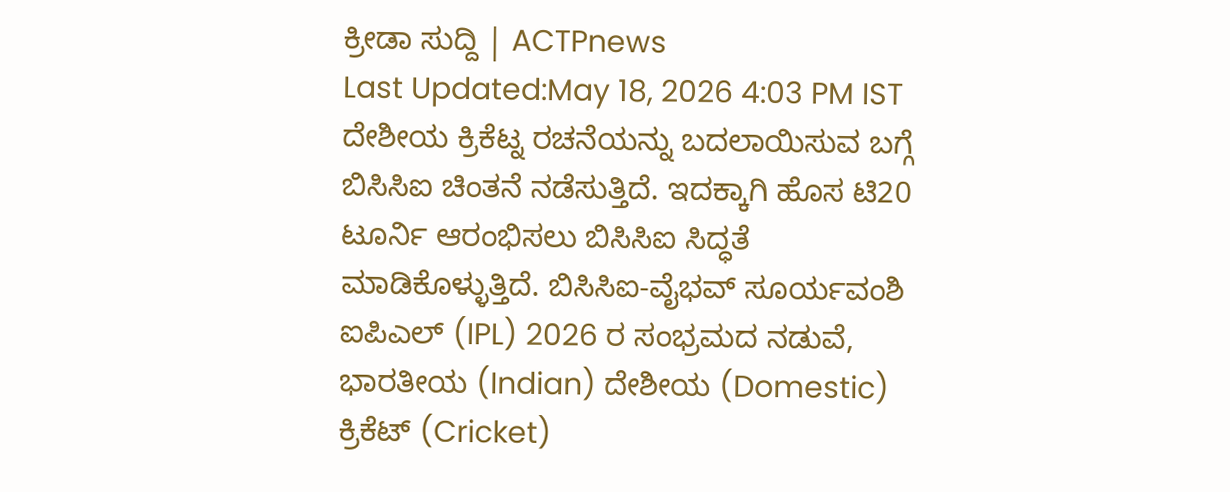ಕ್ರೀಡಾ ಸುದ್ದಿ | ACTPnews
Last Updated:May 18, 2026 4:03 PM IST ದೇಶೀಯ ಕ್ರಿಕೆಟ್ನ ರಚನೆಯನ್ನು ಬದಲಾಯಿಸುವ ಬಗ್ಗೆ ಬಿಸಿಸಿಐ ಚಿಂತನೆ ನಡೆಸುತ್ತಿದೆ. ಇದಕ್ಕಾಗಿ ಹೊಸ ಟಿ20 ಟೂರ್ನಿ ಆರಂಭಿಸಲು ಬಿಸಿಸಿಐ ಸಿದ್ಧತೆ ಮಾಡಿಕೊಳ್ಳುತ್ತಿದೆ. ಬಿಸಿಸಿಐ-ವೈಭವ್ ಸೂರ್ಯವಂಶಿ ಐಪಿಎಲ್ (IPL) 2026 ರ ಸಂಭ್ರಮದ ನಡುವೆ, ಭಾರತೀಯ (Indian) ದೇಶೀಯ (Domestic) ಕ್ರಿಕೆಟ್ (Cricket)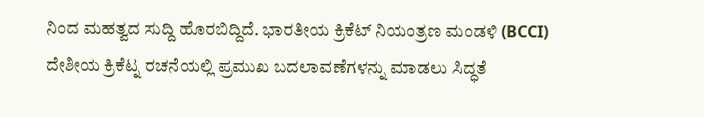ನಿಂದ ಮಹತ್ವದ ಸುದ್ದಿ ಹೊರಬಿದ್ದಿದೆ. ಭಾರತೀಯ ಕ್ರಿಕೆಟ್ ನಿಯಂತ್ರಣ ಮಂಡಳಿ (BCCI) ದೇಶೀಯ ಕ್ರಿಕೆಟ್ನ ರಚನೆಯಲ್ಲಿ ಪ್ರಮುಖ ಬದಲಾವಣೆಗಳನ್ನು ಮಾಡಲು ಸಿದ್ಧತೆ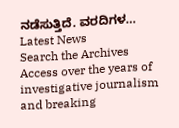ನಡೆಸುತ್ತಿದೆ. ವರದಿಗಳ…
Latest News
Search the Archives
Access over the years of investigative journalism and breaking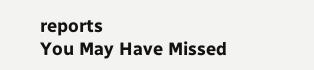reports
You May Have Missed